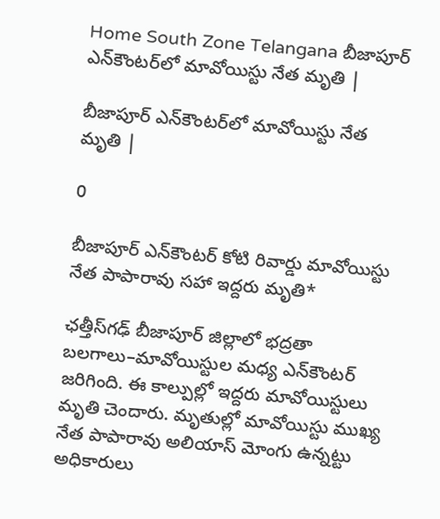Home South Zone Telangana బీజాపూర్ ఎన్‌కౌంటర్‌లో మావోయిస్టు నేత మృతి |

బీజాపూర్ ఎన్‌కౌంటర్‌లో మావోయిస్టు నేత మృతి |

0

బీజాపూర్ ఎన్‌కౌంటర్‌ కోటి రివార్డు మావోయిస్టు నేత పాపారావు సహా ఇద్దరు మృతి*

ఛత్తీస్‌గఢ్‌ బీజాపూర్‌ జిల్లాలో భద్రతా బలగాలు–మావోయిస్టుల మధ్య ఎన్‌కౌంటర్‌ జరిగింది. ఈ కాల్పుల్లో ఇద్దరు మావోయిస్టులు మృతి చెందారు. మృతుల్లో మావోయిస్టు ముఖ్య నేత పాపారావు అలియాస్‌ మోంగు ఉన్నట్టు అధికారులు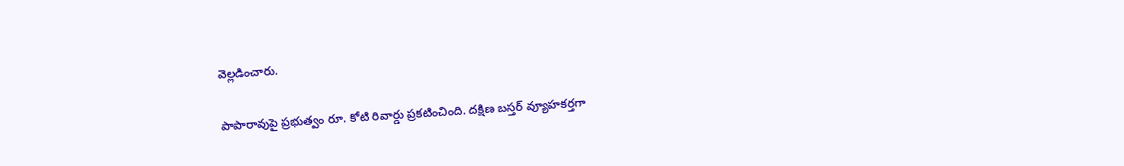వెల్లడించారు.

పాపారావుపై ప్రభుత్వం రూ. కోటి రివార్డు ప్రకటించింది. దక్షిణ బస్తర్‌ వ్యూహకర్తగా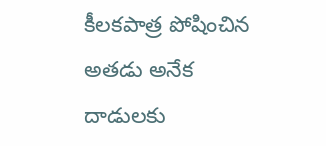కీలకపాత్ర పోషించిన అతడు అనేక దాడులకు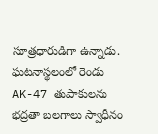సూత్రధారుడిగా ఉన్నాడు. ఘటనాస్థలంలో రెండు AK-47 తుపాకులను భద్రతా బలగాలు స్వాధీనం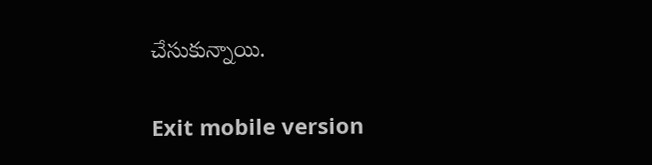చేసుకున్నాయి.

Exit mobile version